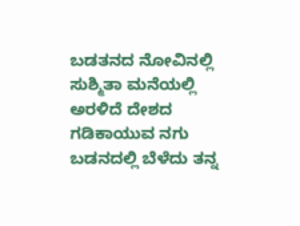ಬಡತನದ ನೋವಿನಲ್ಲಿ ಸುಶ್ಮಿತಾ ಮನೆಯಲ್ಲಿ ಅರಳಿದೆ ದೇಶದ ಗಡಿಕಾಯುವ ನಗು
ಬಡನದಲ್ಲಿ ಬೆಳೆದು ತನ್ನ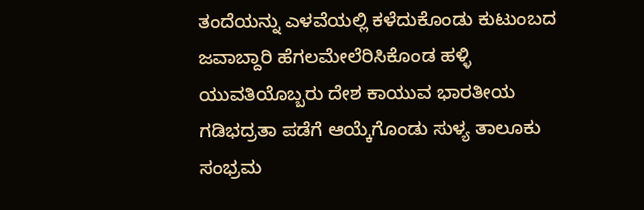ತಂದೆಯನ್ನು ಎಳವೆಯಲ್ಲಿ ಕಳೆದುಕೊಂಡು ಕುಟುಂಬದ ಜವಾಬ್ದಾರಿ ಹೆಗಲಮೇಲೆರಿಸಿಕೊಂಡ ಹಳ್ಳಿ ಯುವತಿಯೊಬ್ಬರು ದೇಶ ಕಾಯುವ ಭಾರತೀಯ ಗಡಿಭದ್ರತಾ ಪಡೆಗೆ ಆಯ್ಕೆಗೊಂಡು ಸುಳ್ಯ ತಾಲೂಕು ಸಂಭ್ರಮ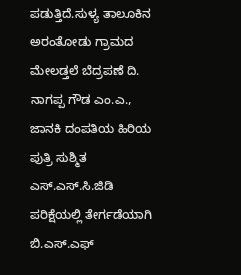ಪಡುತ್ತಿದೆ.ಸುಳ್ಯ ತಾಲೂಕಿನ ಅರಂತೋಡು ಗ್ರಾಮದ ಮೇಲಡ್ತಲೆ ಬೆದ್ರಪಣೆ ದಿ. ನಾಗಪ್ಪ ಗೌಡ ಎಂ.ಎ., ಜಾನಕಿ ದಂಪತಿಯ ಹಿರಿಯ ಪುತ್ರಿ ಸುಶ್ಮಿತ ಎಸ್.ಎಸ್.ಸಿ.ಜಿಡಿ ಪರಿಕ್ಷೆಯಲ್ಲಿ ತೇರ್ಗಡೆಯಾಗಿ ಬಿ.ಎಸ್.ಎಫ್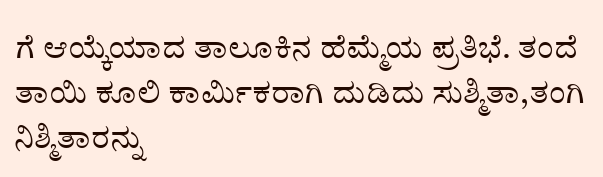ಗೆ ಆಯ್ಕೆಯಾದ ತಾಲೂಕಿನ ಹೆಮ್ಮೆಯ ಪ್ರತಿಭೆ. ತಂದೆ ತಾಯಿ ಕೂಲಿ ಕಾರ್ಮಿಕರಾಗಿ ದುಡಿದು ಸುಶ್ಮಿತಾ,ತಂಗಿ ನಿಶ್ಮಿತಾರನ್ನು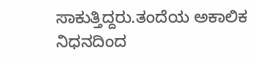ಸಾಕುತ್ತಿದ್ದರು.ತಂದೆಯ ಅಕಾಲಿಕ ನಿಧನದಿಂದ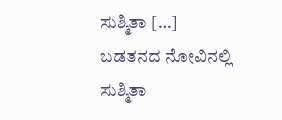ಸುಶ್ಮಿತಾ […]
ಬಡತನದ ನೋವಿನಲ್ಲಿ ಸುಶ್ಮಿತಾ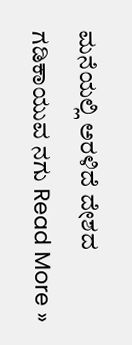ಮನೆಯಲ್ಲಿ ಅರಳಿದೆ ದೇಶದ ಗಡಿಕಾಯುವ ನಗು Read More »